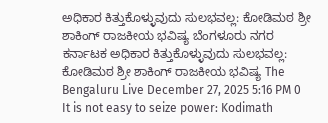ಅಧಿಕಾರ ಕಿತ್ತುಕೊಳ್ಳುವುದು ಸುಲಭವಲ್ಲ: ಕೋಡಿಮಠ ಶ್ರೀ ಶಾಕಿಂಗ್ ರಾಜಕೀಯ ಭವಿಷ್ಯ ಬೆಂಗಳೂರು ನಗರ ಕರ್ನಾಟಕ ಅಧಿಕಾರ ಕಿತ್ತುಕೊಳ್ಳುವುದು ಸುಲಭವಲ್ಲ: ಕೋಡಿಮಠ ಶ್ರೀ ಶಾಕಿಂಗ್ ರಾಜಕೀಯ ಭವಿಷ್ಯ The Bengaluru Live December 27, 2025 5:16 PM 0 It is not easy to seize power: Kodimath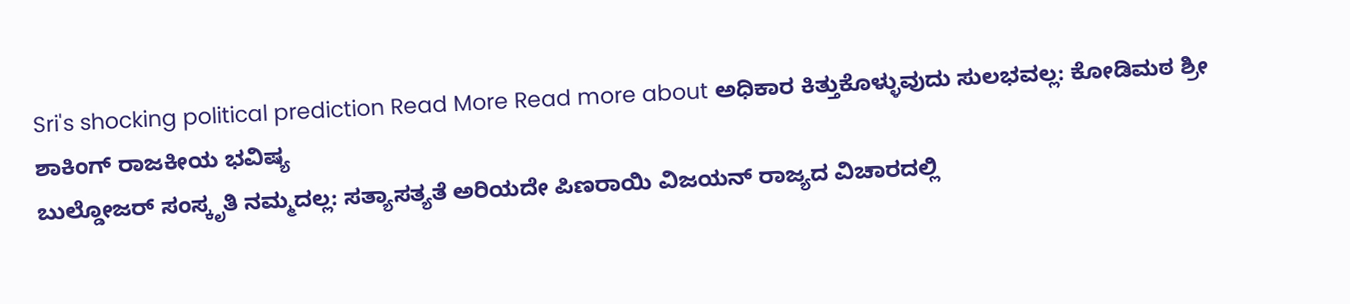Sri's shocking political prediction Read More Read more about ಅಧಿಕಾರ ಕಿತ್ತುಕೊಳ್ಳುವುದು ಸುಲಭವಲ್ಲ: ಕೋಡಿಮಠ ಶ್ರೀ ಶಾಕಿಂಗ್ ರಾಜಕೀಯ ಭವಿಷ್ಯ
ಬುಲ್ಡೋಜರ್ ಸಂಸ್ಕೃತಿ ನಮ್ಮದಲ್ಲ: ಸತ್ಯಾಸತ್ಯತೆ ಅರಿಯದೇ ಪಿಣರಾಯಿ ವಿಜಯನ್ ರಾಜ್ಯದ ವಿಚಾರದಲ್ಲಿ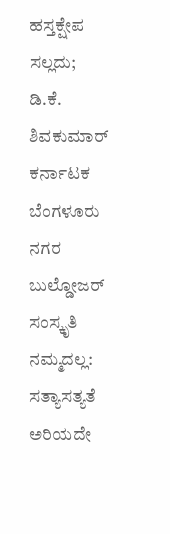ಹಸ್ತಕ್ಷೇಪ ಸಲ್ಲದು; ಡಿ.ಕೆ. ಶಿವಕುಮಾರ್ ಕರ್ನಾಟಕ ಬೆಂಗಳೂರು ನಗರ ಬುಲ್ಡೋಜರ್ ಸಂಸ್ಕೃತಿ ನಮ್ಮದಲ್ಲ: ಸತ್ಯಾಸತ್ಯತೆ ಅರಿಯದೇ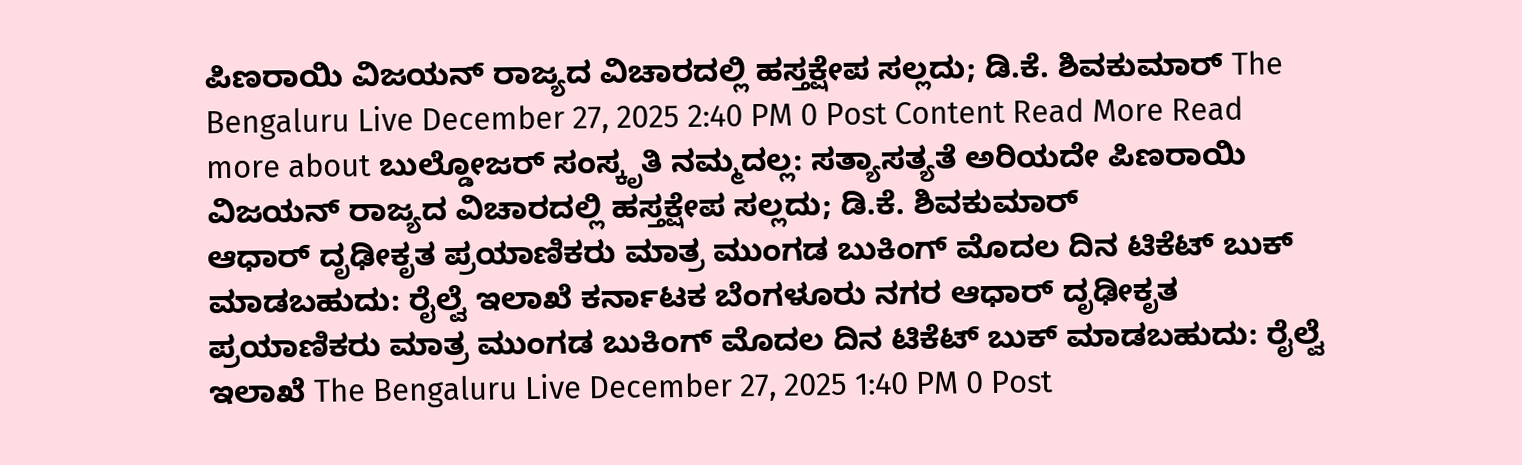ಪಿಣರಾಯಿ ವಿಜಯನ್ ರಾಜ್ಯದ ವಿಚಾರದಲ್ಲಿ ಹಸ್ತಕ್ಷೇಪ ಸಲ್ಲದು; ಡಿ.ಕೆ. ಶಿವಕುಮಾರ್ The Bengaluru Live December 27, 2025 2:40 PM 0 Post Content Read More Read more about ಬುಲ್ಡೋಜರ್ ಸಂಸ್ಕೃತಿ ನಮ್ಮದಲ್ಲ: ಸತ್ಯಾಸತ್ಯತೆ ಅರಿಯದೇ ಪಿಣರಾಯಿ ವಿಜಯನ್ ರಾಜ್ಯದ ವಿಚಾರದಲ್ಲಿ ಹಸ್ತಕ್ಷೇಪ ಸಲ್ಲದು; ಡಿ.ಕೆ. ಶಿವಕುಮಾರ್
ಆಧಾರ್ ದೃಢೀಕೃತ ಪ್ರಯಾಣಿಕರು ಮಾತ್ರ ಮುಂಗಡ ಬುಕಿಂಗ್ ಮೊದಲ ದಿನ ಟಿಕೆಟ್ ಬುಕ್ ಮಾಡಬಹುದು: ರೈಲ್ವೆ ಇಲಾಖೆ ಕರ್ನಾಟಕ ಬೆಂಗಳೂರು ನಗರ ಆಧಾರ್ ದೃಢೀಕೃತ ಪ್ರಯಾಣಿಕರು ಮಾತ್ರ ಮುಂಗಡ ಬುಕಿಂಗ್ ಮೊದಲ ದಿನ ಟಿಕೆಟ್ ಬುಕ್ ಮಾಡಬಹುದು: ರೈಲ್ವೆ ಇಲಾಖೆ The Bengaluru Live December 27, 2025 1:40 PM 0 Post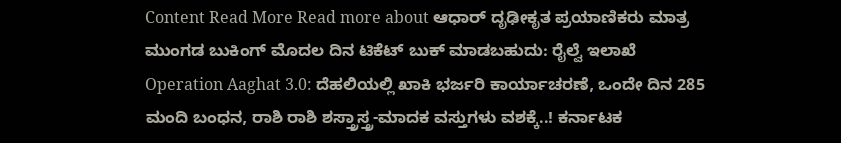Content Read More Read more about ಆಧಾರ್ ದೃಢೀಕೃತ ಪ್ರಯಾಣಿಕರು ಮಾತ್ರ ಮುಂಗಡ ಬುಕಿಂಗ್ ಮೊದಲ ದಿನ ಟಿಕೆಟ್ ಬುಕ್ ಮಾಡಬಹುದು: ರೈಲ್ವೆ ಇಲಾಖೆ
Operation Aaghat 3.0: ದೆಹಲಿಯಲ್ಲಿ ಖಾಕಿ ಭರ್ಜರಿ ಕಾರ್ಯಾಚರಣೆ, ಒಂದೇ ದಿನ 285 ಮಂದಿ ಬಂಧನ, ರಾಶಿ ರಾಶಿ ಶಸ್ತ್ರಾಸ್ತ್ರ-ಮಾದಕ ವಸ್ತುಗಳು ವಶಕ್ಕೆ..! ಕರ್ನಾಟಕ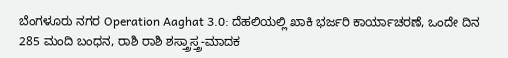ಬೆಂಗಳೂರು ನಗರ Operation Aaghat 3.0: ದೆಹಲಿಯಲ್ಲಿ ಖಾಕಿ ಭರ್ಜರಿ ಕಾರ್ಯಾಚರಣೆ, ಒಂದೇ ದಿನ 285 ಮಂದಿ ಬಂಧನ, ರಾಶಿ ರಾಶಿ ಶಸ್ತ್ರಾಸ್ತ್ರ-ಮಾದಕ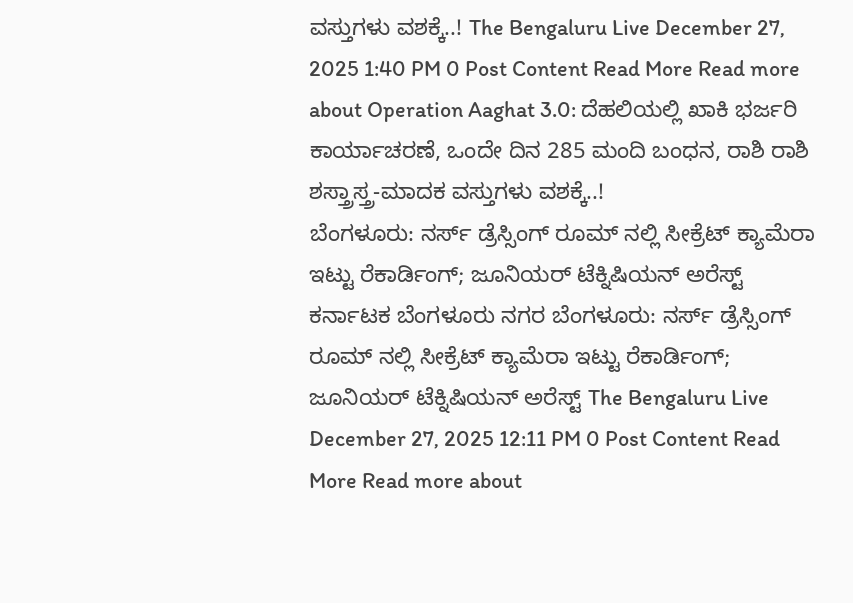ವಸ್ತುಗಳು ವಶಕ್ಕೆ..! The Bengaluru Live December 27, 2025 1:40 PM 0 Post Content Read More Read more about Operation Aaghat 3.0: ದೆಹಲಿಯಲ್ಲಿ ಖಾಕಿ ಭರ್ಜರಿ ಕಾರ್ಯಾಚರಣೆ, ಒಂದೇ ದಿನ 285 ಮಂದಿ ಬಂಧನ, ರಾಶಿ ರಾಶಿ ಶಸ್ತ್ರಾಸ್ತ್ರ-ಮಾದಕ ವಸ್ತುಗಳು ವಶಕ್ಕೆ..!
ಬೆಂಗಳೂರು: ನರ್ಸ್ ಡ್ರೆಸ್ಸಿಂಗ್ ರೂಮ್ ನಲ್ಲಿ ಸೀಕ್ರೆಟ್ ಕ್ಯಾಮೆರಾ ಇಟ್ಟು ರೆಕಾರ್ಡಿಂಗ್; ಜೂನಿಯರ್ ಟೆಕ್ನಿಷಿಯನ್ ಅರೆಸ್ಟ್ ಕರ್ನಾಟಕ ಬೆಂಗಳೂರು ನಗರ ಬೆಂಗಳೂರು: ನರ್ಸ್ ಡ್ರೆಸ್ಸಿಂಗ್ ರೂಮ್ ನಲ್ಲಿ ಸೀಕ್ರೆಟ್ ಕ್ಯಾಮೆರಾ ಇಟ್ಟು ರೆಕಾರ್ಡಿಂಗ್; ಜೂನಿಯರ್ ಟೆಕ್ನಿಷಿಯನ್ ಅರೆಸ್ಟ್ The Bengaluru Live December 27, 2025 12:11 PM 0 Post Content Read More Read more about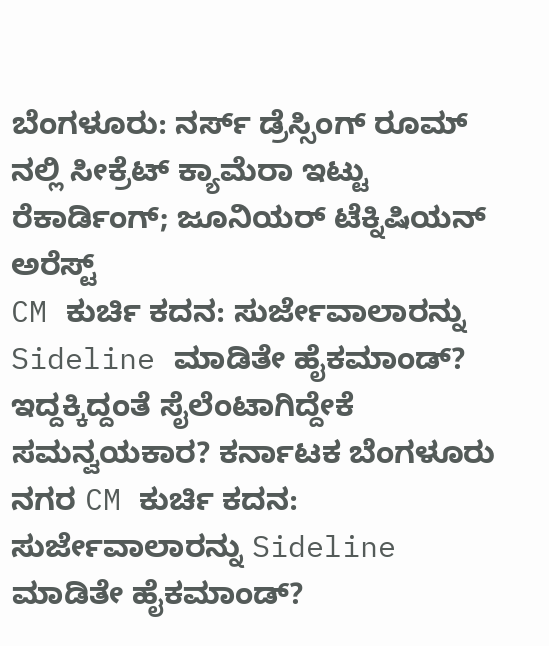ಬೆಂಗಳೂರು: ನರ್ಸ್ ಡ್ರೆಸ್ಸಿಂಗ್ ರೂಮ್ ನಲ್ಲಿ ಸೀಕ್ರೆಟ್ ಕ್ಯಾಮೆರಾ ಇಟ್ಟು ರೆಕಾರ್ಡಿಂಗ್; ಜೂನಿಯರ್ ಟೆಕ್ನಿಷಿಯನ್ ಅರೆಸ್ಟ್
CM ಕುರ್ಚಿ ಕದನ: ಸುರ್ಜೇವಾಲಾರನ್ನು Sideline ಮಾಡಿತೇ ಹೈಕಮಾಂಡ್? ಇದ್ದಕ್ಕಿದ್ದಂತೆ ಸೈಲೆಂಟಾಗಿದ್ದೇಕೆ ಸಮನ್ವಯಕಾರ? ಕರ್ನಾಟಕ ಬೆಂಗಳೂರು ನಗರ CM ಕುರ್ಚಿ ಕದನ: ಸುರ್ಜೇವಾಲಾರನ್ನು Sideline ಮಾಡಿತೇ ಹೈಕಮಾಂಡ್?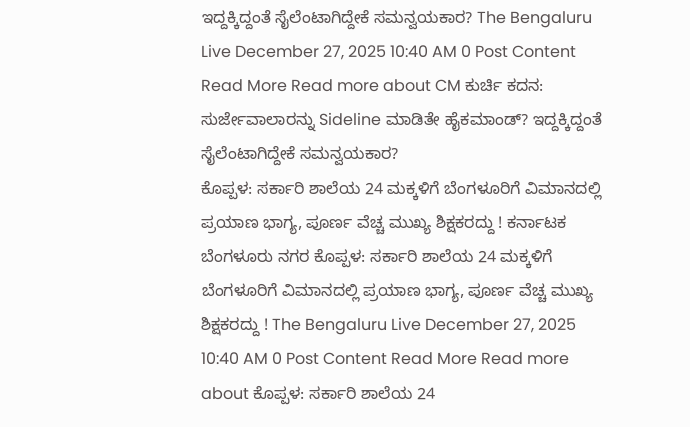ಇದ್ದಕ್ಕಿದ್ದಂತೆ ಸೈಲೆಂಟಾಗಿದ್ದೇಕೆ ಸಮನ್ವಯಕಾರ? The Bengaluru Live December 27, 2025 10:40 AM 0 Post Content Read More Read more about CM ಕುರ್ಚಿ ಕದನ: ಸುರ್ಜೇವಾಲಾರನ್ನು Sideline ಮಾಡಿತೇ ಹೈಕಮಾಂಡ್? ಇದ್ದಕ್ಕಿದ್ದಂತೆ ಸೈಲೆಂಟಾಗಿದ್ದೇಕೆ ಸಮನ್ವಯಕಾರ?
ಕೊಪ್ಪಳ: ಸರ್ಕಾರಿ ಶಾಲೆಯ 24 ಮಕ್ಕಳಿಗೆ ಬೆಂಗಳೂರಿಗೆ ವಿಮಾನದಲ್ಲಿ ಪ್ರಯಾಣ ಭಾಗ್ಯ, ಪೂರ್ಣ ವೆಚ್ಚ ಮುಖ್ಯ ಶಿಕ್ಷಕರದ್ದು ! ಕರ್ನಾಟಕ ಬೆಂಗಳೂರು ನಗರ ಕೊಪ್ಪಳ: ಸರ್ಕಾರಿ ಶಾಲೆಯ 24 ಮಕ್ಕಳಿಗೆ ಬೆಂಗಳೂರಿಗೆ ವಿಮಾನದಲ್ಲಿ ಪ್ರಯಾಣ ಭಾಗ್ಯ, ಪೂರ್ಣ ವೆಚ್ಚ ಮುಖ್ಯ ಶಿಕ್ಷಕರದ್ದು ! The Bengaluru Live December 27, 2025 10:40 AM 0 Post Content Read More Read more about ಕೊಪ್ಪಳ: ಸರ್ಕಾರಿ ಶಾಲೆಯ 24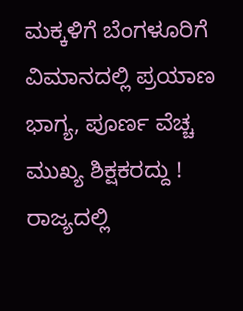ಮಕ್ಕಳಿಗೆ ಬೆಂಗಳೂರಿಗೆ ವಿಮಾನದಲ್ಲಿ ಪ್ರಯಾಣ ಭಾಗ್ಯ, ಪೂರ್ಣ ವೆಚ್ಚ ಮುಖ್ಯ ಶಿಕ್ಷಕರದ್ದು !
ರಾಜ್ಯದಲ್ಲಿ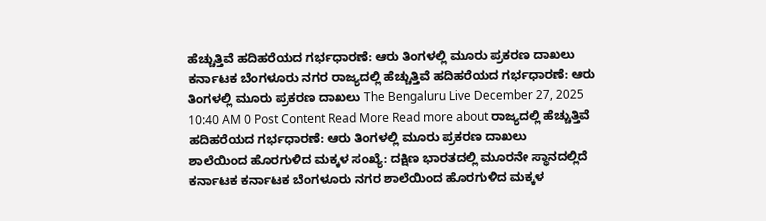ಹೆಚ್ಚುತ್ತಿವೆ ಹದಿಹರೆಯದ ಗರ್ಭಧಾರಣೆ: ಆರು ತಿಂಗಳಲ್ಲಿ ಮೂರು ಪ್ರಕರಣ ದಾಖಲು ಕರ್ನಾಟಕ ಬೆಂಗಳೂರು ನಗರ ರಾಜ್ಯದಲ್ಲಿ ಹೆಚ್ಚುತ್ತಿವೆ ಹದಿಹರೆಯದ ಗರ್ಭಧಾರಣೆ: ಆರು ತಿಂಗಳಲ್ಲಿ ಮೂರು ಪ್ರಕರಣ ದಾಖಲು The Bengaluru Live December 27, 2025 10:40 AM 0 Post Content Read More Read more about ರಾಜ್ಯದಲ್ಲಿ ಹೆಚ್ಚುತ್ತಿವೆ ಹದಿಹರೆಯದ ಗರ್ಭಧಾರಣೆ: ಆರು ತಿಂಗಳಲ್ಲಿ ಮೂರು ಪ್ರಕರಣ ದಾಖಲು
ಶಾಲೆಯಿಂದ ಹೊರಗುಳಿದ ಮಕ್ಕಳ ಸಂಖ್ಯೆ: ದಕ್ಷಿಣ ಭಾರತದಲ್ಲಿ ಮೂರನೇ ಸ್ಥಾನದಲ್ಲಿದೆ ಕರ್ನಾಟಕ ಕರ್ನಾಟಕ ಬೆಂಗಳೂರು ನಗರ ಶಾಲೆಯಿಂದ ಹೊರಗುಳಿದ ಮಕ್ಕಳ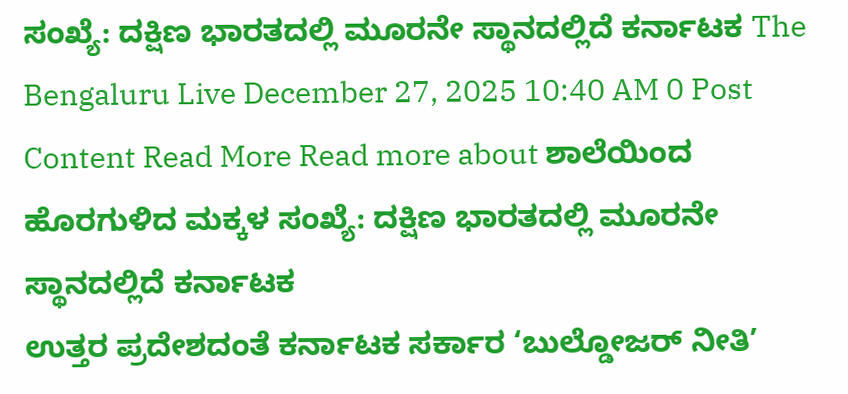ಸಂಖ್ಯೆ: ದಕ್ಷಿಣ ಭಾರತದಲ್ಲಿ ಮೂರನೇ ಸ್ಥಾನದಲ್ಲಿದೆ ಕರ್ನಾಟಕ The Bengaluru Live December 27, 2025 10:40 AM 0 Post Content Read More Read more about ಶಾಲೆಯಿಂದ ಹೊರಗುಳಿದ ಮಕ್ಕಳ ಸಂಖ್ಯೆ: ದಕ್ಷಿಣ ಭಾರತದಲ್ಲಿ ಮೂರನೇ ಸ್ಥಾನದಲ್ಲಿದೆ ಕರ್ನಾಟಕ
ಉತ್ತರ ಪ್ರದೇಶದಂತೆ ಕರ್ನಾಟಕ ಸರ್ಕಾರ ‘ಬುಲ್ಡೋಜರ್ ನೀತಿ’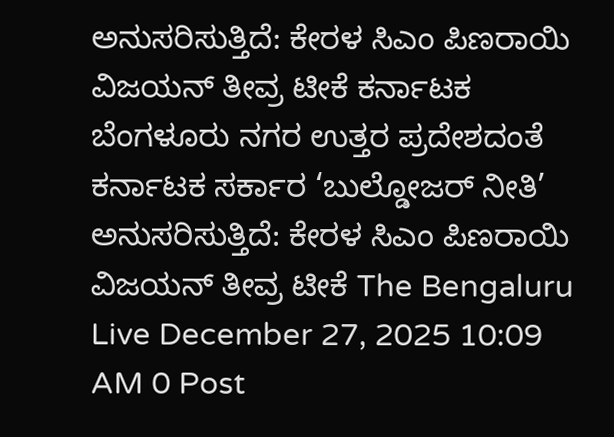ಅನುಸರಿಸುತ್ತಿದೆ: ಕೇರಳ ಸಿಎಂ ಪಿಣರಾಯಿ ವಿಜಯನ್ ತೀವ್ರ ಟೀಕೆ ಕರ್ನಾಟಕ ಬೆಂಗಳೂರು ನಗರ ಉತ್ತರ ಪ್ರದೇಶದಂತೆ ಕರ್ನಾಟಕ ಸರ್ಕಾರ ‘ಬುಲ್ಡೋಜರ್ ನೀತಿ’ ಅನುಸರಿಸುತ್ತಿದೆ: ಕೇರಳ ಸಿಎಂ ಪಿಣರಾಯಿ ವಿಜಯನ್ ತೀವ್ರ ಟೀಕೆ The Bengaluru Live December 27, 2025 10:09 AM 0 Post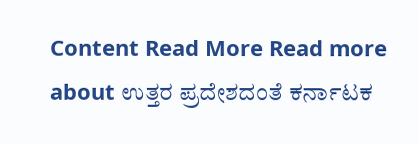Content Read More Read more about ಉತ್ತರ ಪ್ರದೇಶದಂತೆ ಕರ್ನಾಟಕ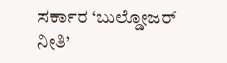ಸರ್ಕಾರ ‘ಬುಲ್ಡೋಜರ್ ನೀತಿ’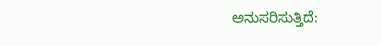ಅನುಸರಿಸುತ್ತಿದೆ: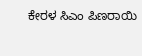ಕೇರಳ ಸಿಎಂ ಪಿಣರಾಯಿ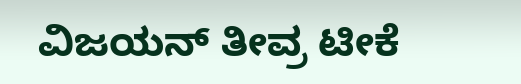ವಿಜಯನ್ ತೀವ್ರ ಟೀಕೆ